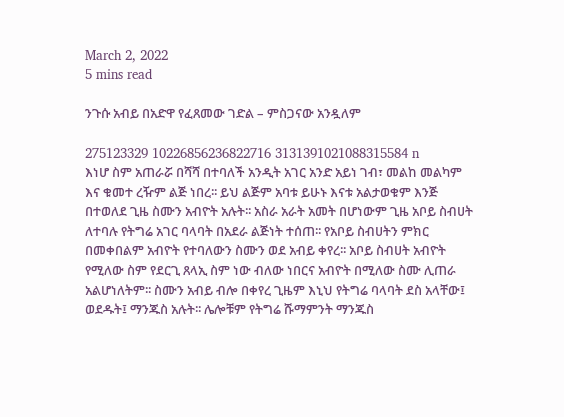March 2, 2022
5 mins read

ንጉሱ አብይ በአድዋ የፈጸመው ገድል – ምስጋናው አንዷለም

275123329 10226856236822716 3131391021088315584 n
እነሆ ስም አጠራሯ በሻሻ በተባለች አንዲት አገር አንድ አይነ ገብ፣ መልከ መልካም እና ቁመተ ረዥም ልጅ ነበረ፡፡ ይህ ልጅም አባቱ ይሁኑ እናቱ አልታወቁም እንጅ በተወለደ ጊዜ ስሙን አብዮት አሉት፡፡ አስራ አራት አመት በሆነውም ጊዜ አቦይ ስብሀት ለተባሉ የትግሬ አገር ባላባት በአደራ ልጅነት ተሰጠ፡፡ የአቦይ ስብሀትን ምክር በመቀበልም አብዮት የተባለውን ስሙን ወደ አብይ ቀየረ፡፡ አቦይ ስብሀት አብዮት የሚለው ስም የደርጊ ጸላኢ ስም ነው ብለው ነበርና አብዮት በሚለው ስሙ ሊጠራ አልሆነለትም፡፡ ስሙን አብይ ብሎ በቀየረ ጊዜም እኒህ የትግሬ ባላባት ደስ አላቸው፤ ወደዱት፤ ማንጁስ አሉት፡፡ ሌሎቹም የትግሬ ሹማምንት ማንጁስ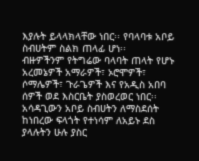እያሉት ይላላክላቸው ነበር፡፡ የባላባቱ አቦይ ስብሀትም ስልክ ጠላፊ ሆነ፡፡
ብዙዎችንም የትግሬው ባላባት ጠላት የሆኑ አረመኔዎች አማራዎች፣ ኦሮሞዎች፣ ሶማሌዎች፣ ጉራጌዎች እና የአዲስ አበባ ሰዎች ወደ እስርቤት ያስወረወር ነበር፡፡ አሳዳጊውን አቦይ ስብሀትን ለማስደሰት ከነበረው ፍላጎት የተነሳም ለአይኑ ደስ ያላሉትን ሁሉ ያስር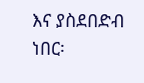እና ያስደበድብ ነበር፡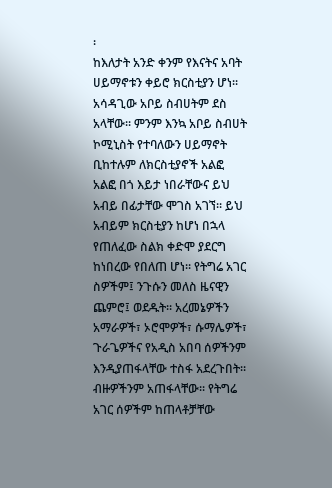፡
ከእለታት አንድ ቀንም የእናትና አባት ሀይማኖቱን ቀይሮ ክርስቲያን ሆነ፡፡ አሳዳጊው አቦይ ስብሀትም ደስ አላቸው፡፡ ምንም እንኳ አቦይ ስብሀት ኮሚኒስት የተባለውን ሀይማኖት ቢከተሉም ለክርስቲያኖች አልፎ አልፎ በጎ እይታ ነበራቸውና ይህ አብይ በፊታቸው ሞገስ አገኘ፡፡ ይህ አብይም ክርስቲያን ከሆነ በኋላ የጠለፈው ስልክ ቀድሞ ያደርግ ከነበረው የበለጠ ሆነ፡፡ የትግሬ አገር ስዎችም፤ ንጉሱን መለስ ዜናዊን ጨምሮ፤ ወደዱት፡፡ አረመኔዎችን አማራዎች፣ ኦሮሞዎች፣ ሱማሌዎች፣ ጉራጌዎችና የአዲስ አበባ ሰዎችንም እንዲያጠፋላቸው ተስፋ አደረጉበት፡፡ ብዙዎችንም አጠፋላቸው፡፡ የትግሬ አገር ሰዎችም ከጠላቶቻቸው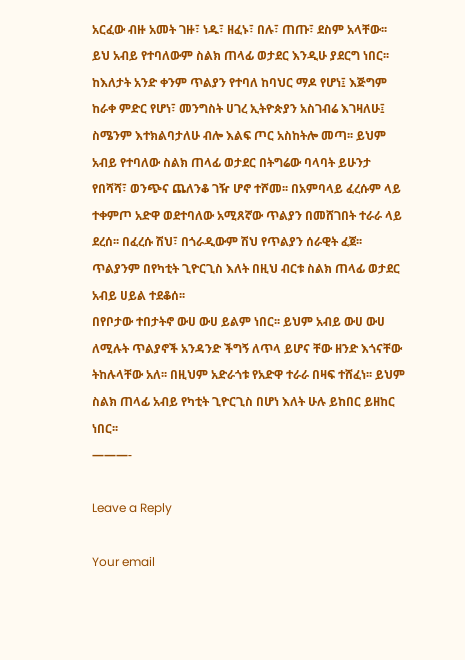አርፈው ብዙ አመት ገዙ፣ ነዱ፣ ዘፈኑ፣ በሉ፣ ጠጡ፣ ደስም አላቸው፡፡ ይህ አብይ የተባለውም ስልክ ጠላፊ ወታደር እንዲሁ ያደርግ ነበር፡፡
ከእለታት አንድ ቀንም ጥልያን የተባለ ከባህር ማዶ የሆነ፤ እጅግም ከራቀ ምድር የሆነ፣ መንግስት ሀገረ ኢትዮጵያን አስገብሬ እገዛለሁ፤ ስሜንም እተክልባታለሁ ብሎ እልፍ ጦር አስከትሎ መጣ፡፡ ይህም አብይ የተባለው ስልክ ጠላፊ ወታደር በትግሬው ባላባት ይሁንታ የበሻሻ፣ ወንጭና ጨለንቆ ገዥ ሆኖ ተሾመ፡፡ በአምባላይ ፈረሱም ላይ ተቀምጦ አድዋ ወደተባለው አሚጸኛው ጥልያን በመሸገበት ተራራ ላይ ደረሰ፡፡ በፈረሱ ሽህ፣ በጎራዲውም ሽህ የጥልያን ሰራዊት ፈጀ፡፡ ጥልያንም በየካቲት ጊዮርጊስ እለት በዚህ ብርቱ ስልክ ጠላፊ ወታደር አብይ ሀይል ተደቆሰ፡፡
በየቦታው ተበታትኖ ውሀ ውሀ ይልም ነበር፡፡ ይህም አብይ ውሀ ውሀ ለሚሉት ጥልያኖች አንዳንድ ችግኝ ለጥላ ይሆና ቸው ዘንድ እጎናቸው ትከሉላቸው አለ፡፡ በዚህም አድራጎቱ የአድዋ ተራራ በዛፍ ተሸፈነ፡፡ ይህም ስልክ ጠላፊ አብይ የካቲት ጊዮርጊስ በሆነ እለት ሁሉ ይከበር ይዘከር ነበር፡፡
———-

Leave a Reply

Your email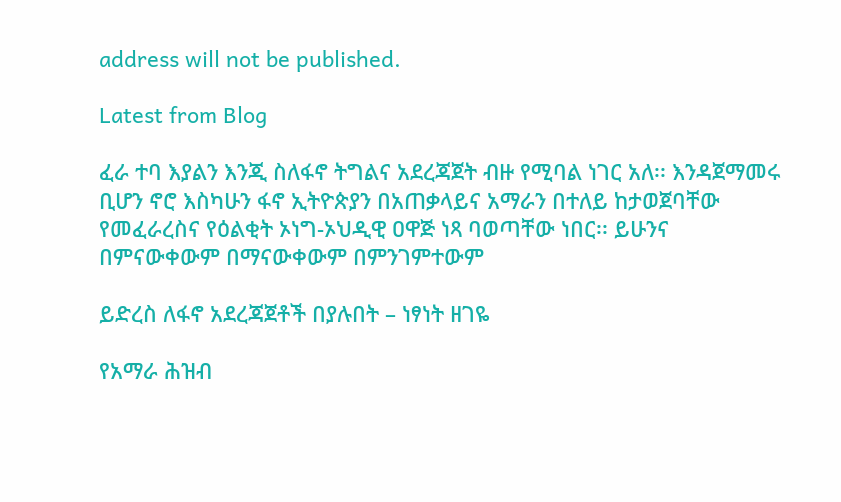address will not be published.

Latest from Blog

ፈራ ተባ እያልን እንጂ ስለፋኖ ትግልና አደረጃጀት ብዙ የሚባል ነገር አለ፡፡ እንዳጀማመሩ ቢሆን ኖሮ እስካሁን ፋኖ ኢትዮጵያን በአጠቃላይና አማራን በተለይ ከታወጀባቸው የመፈራረስና የዕልቂት ኦነግ-ኦህዲዊ ዐዋጅ ነጻ ባወጣቸው ነበር፡፡ ይሁንና በምናውቀውም በማናውቀውም በምንገምተውም

ይድረስ ለፋኖ አደረጃጀቶች በያሉበት – ነፃነት ዘገዬ

የአማራ ሕዝብ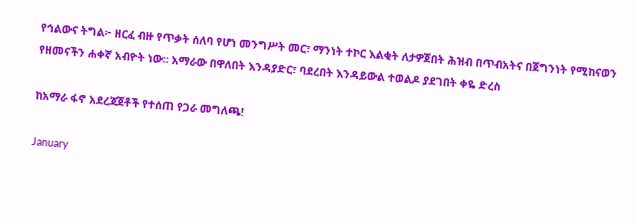የኅልውና ትግል፦ ዘርፈ ብዙ የጥቃት ሰለባ የሆነ መንግሥት መር፣ ማንነት ተኮር እልቂት ለታዎጀበት ሕዝብ በጥብአትና በጀግንነት የሚከናወን የዘመናችን ሐቀኛ አብዮት ነው። አማራው በዋለበት እንዳያድር፣ ባደረበት እንዳይውል ተወልዶ ያደገበት ቀዬ ድረስ

ከአማራ ፋኖ አደረጃጀቶች የተሰጠ የጋራ መግለጫ!

January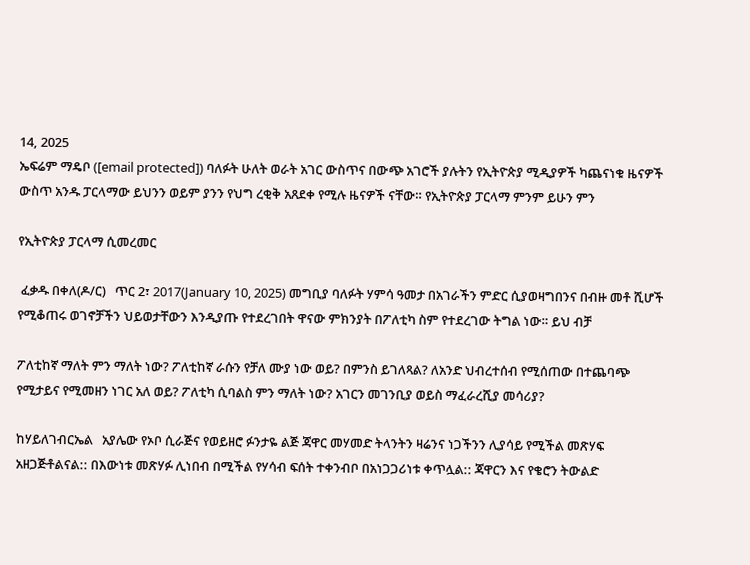14, 2025
ኤፍሬም ማዴቦ ([email protected]) ባለፉት ሁለት ወራት አገር ውስጥና በውጭ አገሮች ያሉትን የኢትዮጵያ ሚዲያዎች ካጨናነቁ ዜናዎች ውስጥ አንዱ ፓርላማው ይህንን ወይም ያንን የህግ ረቂቅ አጸደቀ የሚሉ ዜናዎች ናቸው። የኢትዮጵያ ፓርላማ ምንም ይሁን ምን

የኢትዮጵያ ፓርላማ ሲመረመር

 ፈቃዱ በቀለ(ዶ/ር)   ጥር 2፣ 2017(January 10, 2025) መግቢያ ባለፉት ሃምሳ ዓመታ በአገራችን ምድር ሲያወዛግበንና በብዙ መቶ ሺሆች የሚቆጠሩ ወገኖቻችን ህይወታቸውን እንዲያጡ የተደረገበት ዋናው ምክንያት በፖለቲካ ስም የተደረገው ትግል ነው። ይህ ብቻ

ፖለቲከኛ ማለት ምን ማለት ነው? ፖለቲከኛ ራሱን የቻለ ሙያ ነው ወይ? በምንስ ይገለጻል? ለአንድ ህብረተሰብ የሚሰጠው በተጨባጭ የሚታይና የሚመዘን ነገር አለ ወይ? ፖለቲካ ሲባልስ ምን ማለት ነው? አገርን መገንቢያ ወይስ ማፈራረሺያ መሳሪያ?

ከሃይለገብርኤል   አያሌው የኦቦ ሲራጅና የወይዘሮ ፉንታዬ ልጅ ጃዋር መሃመድ ትላንትን ዛሬንና ነጋችንን ሊያሳይ የሚችል መጽሃፍ አዘጋጅቶልናል:: በእውነቱ መጽሃፉ ሊነበብ በሚችል የሃሳብ ፍሰት ተቀንብቦ በአነጋጋሪነቱ ቀጥሏል:: ጃዋርን እና የቄሮን ትውልድ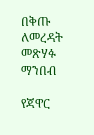በቅጡ ለመረዳት መጽሃፉ ማንበብ

የጃዋር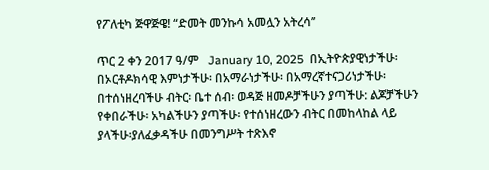የፖለቲካ ጅዋጅዌ! “ድመት መንኩሳ አመሏን አትረሳ’’

ጥር 2 ቀን 2017 ዓ/ም   January 10, 2025  በኢትዮጵያዊነታችሁ፡ በኦርቶዶክሳዊ እምነታችሁ፡ በአማራነታችሁ፡ በአማረኛተናጋሪነታችሁ፡ በተሰነዘረባችሁ ብትር፡ ቤተ ሰብ፡ ወዳጅ ዘመዶቻችሁን ያጣችሁ: ልጆቻችሁን የቀበራችሁ፡ አካልችሁን ያጣችሁ፡ የተሰነዘረውን ብትር በመከላከል ላይ ያላችሁ፡ያለፈቃዳችሁ በመንግሥት ተጽእኖ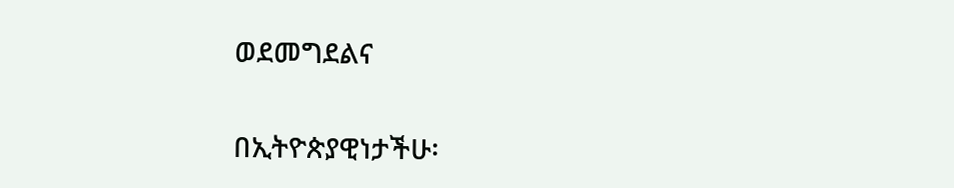ወደመግደልና

በኢትዮጵያዊነታችሁ፡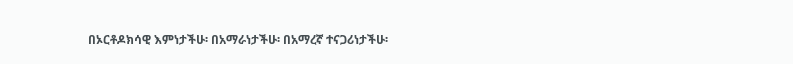በኦርቶዶክሳዊ እምነታችሁ፡ በአማራነታችሁ፡ በአማረኛ ተናጋሪነታችሁ፡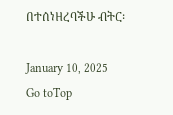በተሰነዘረባችሁ ብትር፡

January 10, 2025
Go toTop